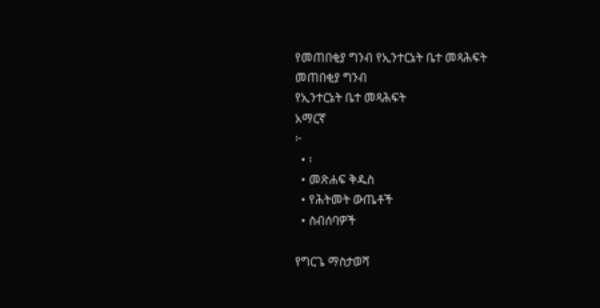የመጠበቂያ ግንብ የኢንተርኔት ቤተ መጻሕፍት
መጠበቂያ ግንብ
የኢንተርኔት ቤተ መጻሕፍት
አማርኛ
፦
  • ፡
  • መጽሐፍ ቅዱስ
  • የሕትመት ውጤቶች
  • ስብሰባዎች

የግርጌ ማስታወሻ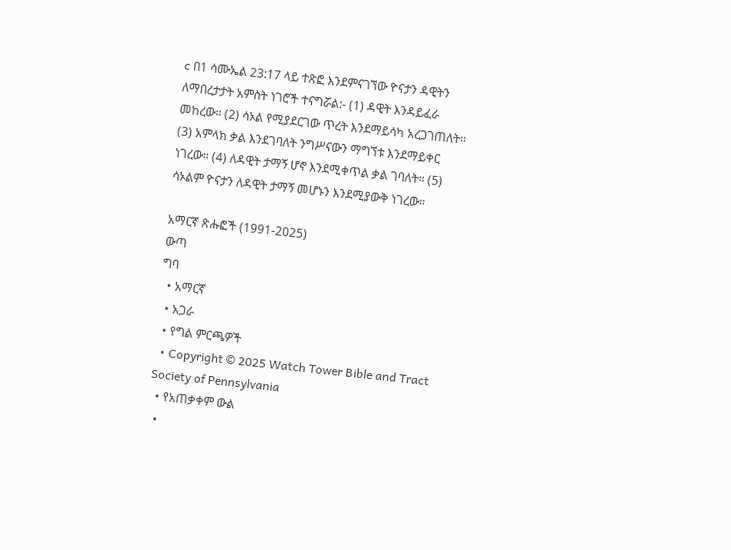c በ1 ሳሙኤል 23:17 ላይ ተጽፎ እንደምናገኘው ዮናታን ዳዊትን ለማበረታታት አምስት ነገሮች ተናግሯል:- (1) ዳዊት እንዳይፈራ መከረው። (2) ሳኦል የሚያደርገው ጥረት እንደማይሳካ አረጋገጠለት። (3) አምላክ ቃል እንደገባለት ንግሥናውን ማግኘቱ እንደማይቀር ነገረው። (4) ለዳዊት ታማኝ ሆኖ እንደሚቀጥል ቃል ገባለት። (5) ሳኦልም ዮናታን ለዳዊት ታማኝ መሆኑን እንደሚያውቅ ነገረው።

አማርኛ ጽሑፎች (1991-2025)
ውጣ
ግባ
  • አማርኛ
  • አጋራ
  • የግል ምርጫዎች
  • Copyright © 2025 Watch Tower Bible and Tract Society of Pennsylvania
  • የአጠቃቀም ውል
  •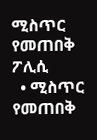ሚስጥር የመጠበቅ ፖሊሲ
  • ሚስጥር የመጠበቅ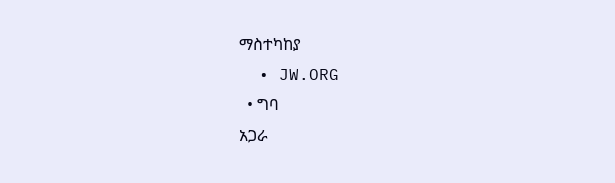ማስተካከያ
  • JW.ORG
  • ግባ
አጋራ